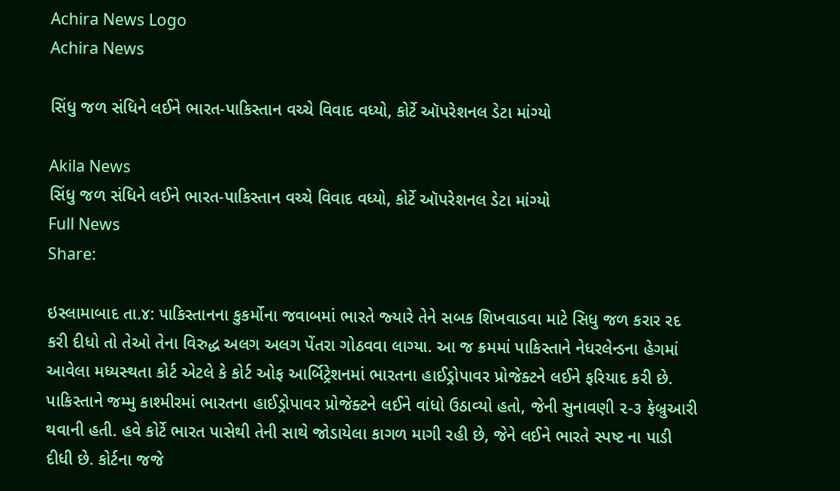Achira News Logo
Achira News

સિંધુ જળ સંધિને લઈને ભારત-પાકિસ્તાન વચ્ચે વિવાદ વધ્યો, કોર્ટે ઑપરેશનલ ડેટા માંગ્યો

Akila News
સિંધુ જળ સંધિને લઈને ભારત-પાકિસ્તાન વચ્ચે વિવાદ વધ્યો, કોર્ટે ઑપરેશનલ ડેટા માંગ્યો
Full News
Share:

ઇસ્‍લામાબાદ તા.૪: પાકિસ્‍તાનના કુકર્મોના જવાબમાં ભારતે જ્‍યારે તેને સબક શિખવાડવા માટે સિધુ જળ કરાર રદ કરી દીધો તો તેઓ તેના વિરુદ્ધ અલગ અલગ પેંતરા ગોઠવવા લાગ્‍યા. આ જ ક્રમમાં પાકિસ્‍તાને નેધરલેન્‍ડના હેગમાં આવેલા મધ્‍યસ્‍થતા કોર્ટ એટલે કે કોર્ટ ઓફ આર્બિટ્રેશનમાં ભારતના હાઈડ્રોપાવર પ્રોજેક્‍ટને લઈને ફરિયાદ કરી છે. પાકિસ્‍તાને જમ્‍મુ કાશ્‍મીરમાં ભારતના હાઈડ્રોપાવર પ્રોજેક્‍ટને લઈને વાંધો ઉઠાવ્‍યો હતો, જેની સુનાવણી ૨-૩ ફેબ્રુઆરી થવાની હતી. હવે કોર્ટે ભારત પાસેથી તેની સાથે જોડાયેલા કાગળ માગી રહી છે, જેને લઈને ભારતે સ્‍પષ્ટ ના પાડી દીધી છે. કોર્ટના જજે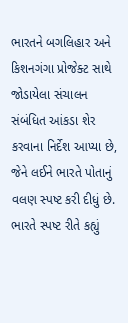ભારતને બગલિહાર અને કિશનગંગા પ્રોજેક્‍ટ સાથે જોડાયેલા સંચાલન સંબંધિત આંકડા શેર કરવાના નિર્દેશ આપ્‍યા છે, જેને લઈને ભારતે પોતાનું વલણ સ્‍પષ્ટ કરી દીધું છે. ભારતે સ્‍પષ્ટ રીતે કહ્યું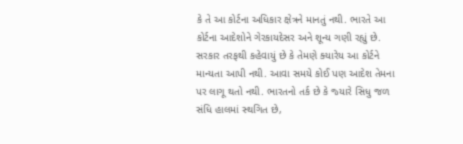કે તે આ કોર્ટના અધિકાર ક્ષેત્રને માનતું નથી. ભારતે આ કોર્ટના આદેશોને ગેરકાયદેસર અને શૂન્‍ય ગણી રહ્યું છે. સરકાર તરફથી કહેવાયું છે કે તેમણે ક્‍યારેય આ કોર્ટને માન્‍યતા આપી નથી. આવા સમયે કોઈ પણ આદેશ તેમના પર લાગૂ થતો નથી. ભારતનો તર્ક છે કે જ્‍યારે સિધુ જળ સંધિ હાલમાં સ્‍થગિત છે,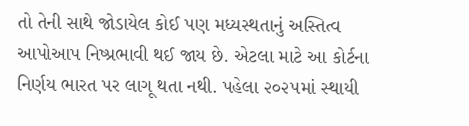તો તેની સાથે જોડાયેલ કોઈ પણ મધ્‍યસ્‍થતાનું અસ્‍તિત્‍વ આપોઆપ નિષ્‍પ્રભાવી થઈ જાય છે. એટલા માટે આ કોર્ટના નિર્ણય ભારત પર લાગૂ થતા નથી. પહેલા ૨૦૨૫માં સ્‍થાયી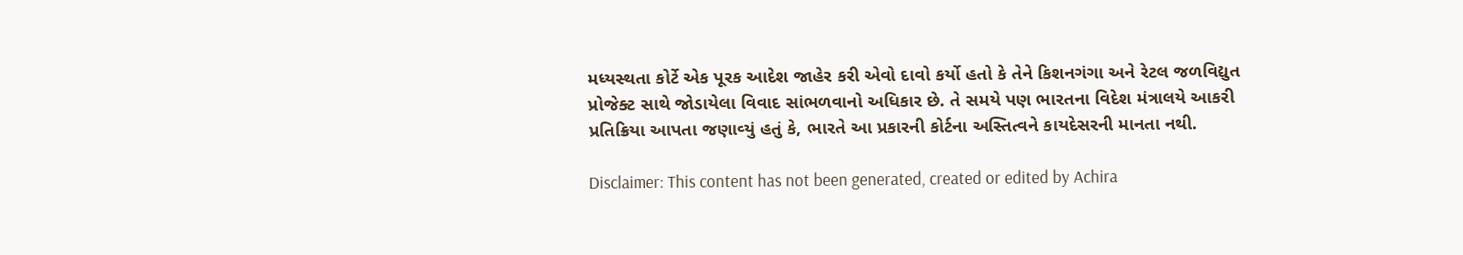મધ્‍યસ્‍થતા કોર્ટે એક પૂરક આદેશ જાહેર કરી એવો દાવો કર્યો હતો કે તેને કિશનગંગા અને રેટલ જળવિદ્યુત પ્રોજેક્‍ટ સાથે જોડાયેલા વિવાદ સાંભળવાનો અધિકાર છે. તે સમયે પણ ભારતના વિદેશ મંત્રાલયે આકરી પ્રતિક્રિયા આપતા જણાવ્‍યું હતું કે, ભારતે આ પ્રકારની કોર્ટના અસ્‍તિત્‍વને કાયદેસરની માનતા નથી.

Disclaimer: This content has not been generated, created or edited by Achira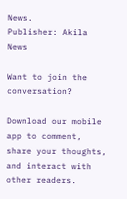News.
Publisher: Akila News

Want to join the conversation?

Download our mobile app to comment, share your thoughts, and interact with other readers.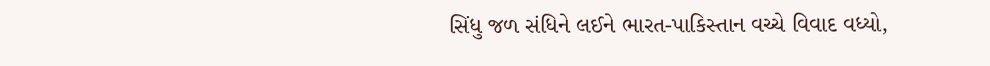સિંધુ જળ સંધિને લઈને ભારત-પાકિસ્તાન વચ્ચે વિવાદ વધ્યો,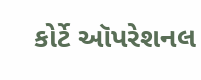કોર્ટે ઑપરેશનલ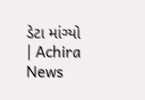ડેટા માંગ્યો | Achira News